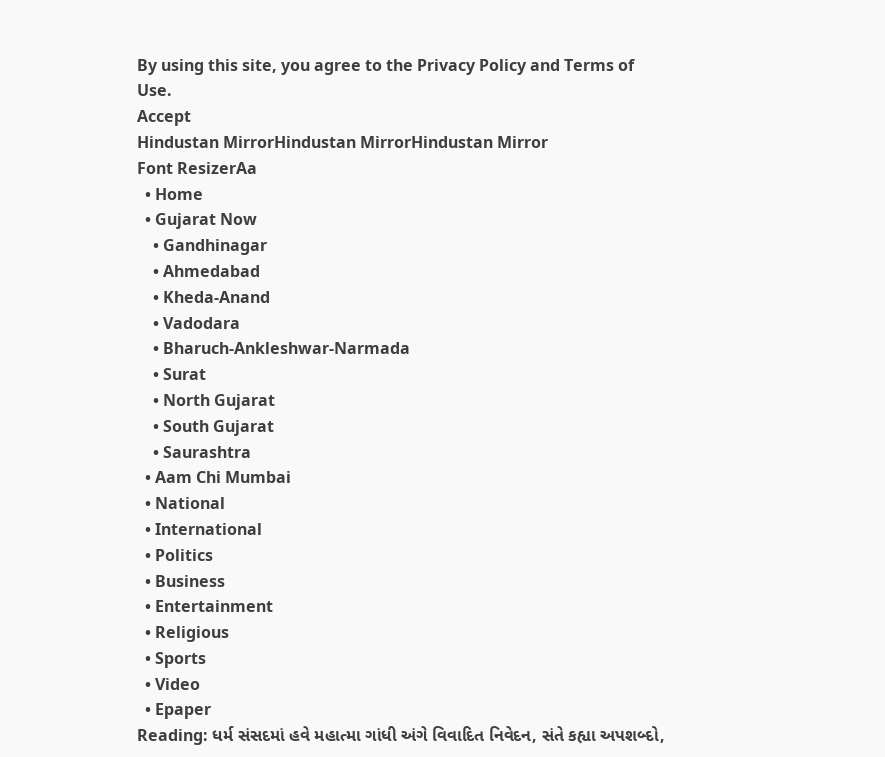By using this site, you agree to the Privacy Policy and Terms of Use.
Accept
Hindustan MirrorHindustan MirrorHindustan Mirror
Font ResizerAa
  • Home
  • Gujarat Now
    • Gandhinagar
    • Ahmedabad
    • Kheda-Anand
    • Vadodara
    • Bharuch-Ankleshwar-Narmada
    • Surat
    • North Gujarat
    • South Gujarat
    • Saurashtra
  • Aam Chi Mumbai
  • National
  • International
  • Politics
  • Business
  • Entertainment
  • Religious
  • Sports
  • Video
  • Epaper
Reading: ધર્મ સંસદમાં હવે મહાત્મા ગાંધી અંગે વિવાદિત નિવેદન, સંતે કહ્યા અપશબ્દો,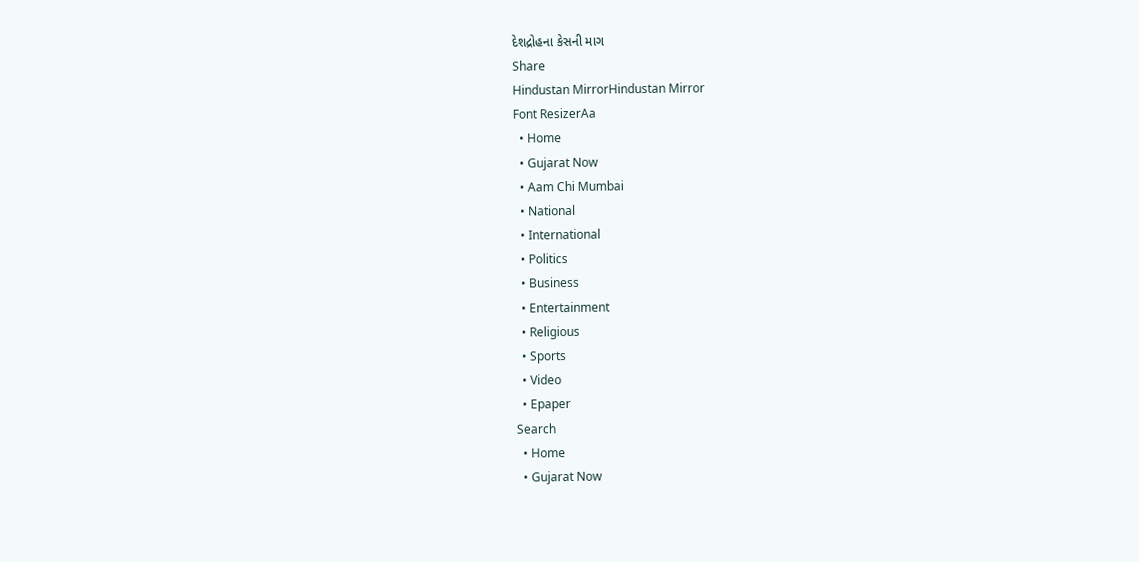દેશદ્રોહના કેસની માગ
Share
Hindustan MirrorHindustan Mirror
Font ResizerAa
  • Home
  • Gujarat Now
  • Aam Chi Mumbai
  • National
  • International
  • Politics
  • Business
  • Entertainment
  • Religious
  • Sports
  • Video
  • Epaper
Search
  • Home
  • Gujarat Now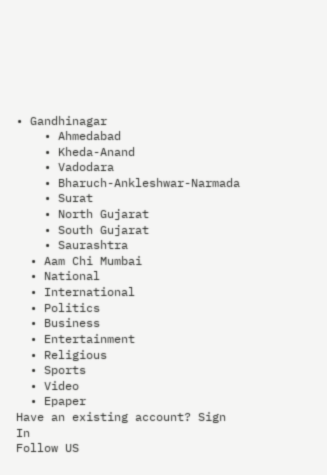• Gandhinagar
    • Ahmedabad
    • Kheda-Anand
    • Vadodara
    • Bharuch-Ankleshwar-Narmada
    • Surat
    • North Gujarat
    • South Gujarat
    • Saurashtra
  • Aam Chi Mumbai
  • National
  • International
  • Politics
  • Business
  • Entertainment
  • Religious
  • Sports
  • Video
  • Epaper
Have an existing account? Sign In
Follow US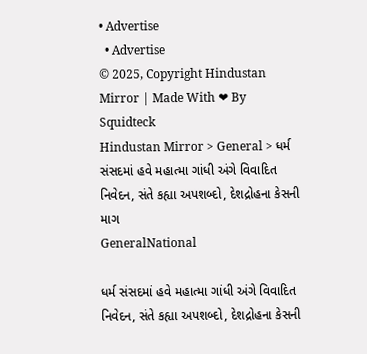• Advertise
  • Advertise
© 2025, Copyright Hindustan Mirror | Made With ❤ By Squidteck
Hindustan Mirror > General > ધર્મ સંસદમાં હવે મહાત્મા ગાંધી અંગે વિવાદિત નિવેદન, સંતે કહ્યા અપશબ્દો, દેશદ્રોહના કેસની માગ
GeneralNational

ધર્મ સંસદમાં હવે મહાત્મા ગાંધી અંગે વિવાદિત નિવેદન, સંતે કહ્યા અપશબ્દો, દેશદ્રોહના કેસની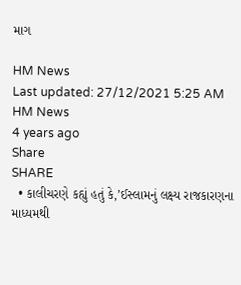માગ

HM News
Last updated: 27/12/2021 5:25 AM
HM News
4 years ago
Share
SHARE
  • કાલીચરણે કહ્યું હતું કે,’ઈસ્લામનું લક્ષ્ય રાજકારણના માધ્યમથી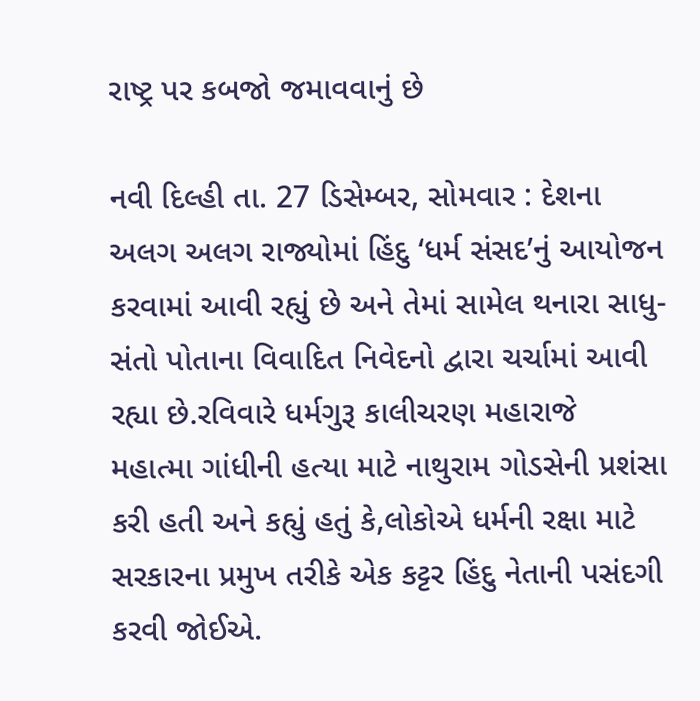રાષ્ટ્ર પર કબજો જમાવવાનું છે

નવી દિલ્હી તા. 27 ડિસેમ્બર, સોમવાર : દેશના અલગ અલગ રાજ્યોમાં હિંદુ ‘ધર્મ સંસદ’નું આયોજન કરવામાં આવી રહ્યું છે અને તેમાં સામેલ થનારા સાધુ-સંતો પોતાના વિવાદિત નિવેદનો દ્વારા ચર્ચામાં આવી રહ્યા છે.રવિવારે ધર્મગુરૂ કાલીચરણ મહારાજે મહાત્મા ગાંધીની હત્યા માટે નાથુરામ ગોડસેની પ્રશંસા કરી હતી અને કહ્યું હતું કે,લોકોએ ધર્મની રક્ષા માટે સરકારના પ્રમુખ તરીકે એક કટ્ટર હિંદુ નેતાની પસંદગી કરવી જોઈએ.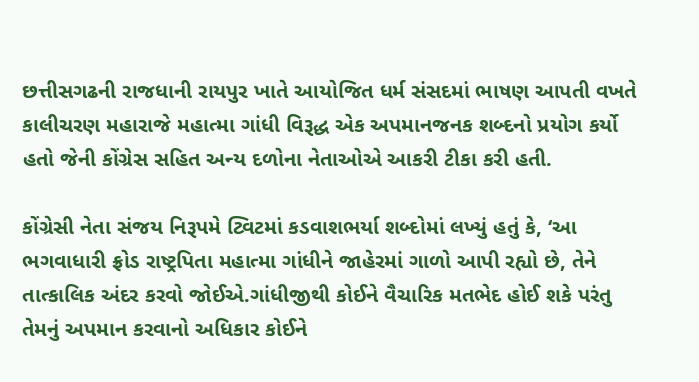છત્તીસગઢની રાજધાની રાયપુર ખાતે આયોજિત ધર્મ સંસદમાં ભાષણ આપતી વખતે કાલીચરણ મહારાજે મહાત્મા ગાંધી વિરૂદ્ધ એક અપમાનજનક શબ્દનો પ્રયોગ કર્યો હતો જેની કોંગ્રેસ સહિત અન્ય દળોના નેતાઓએ આકરી ટીકા કરી હતી.

કોંગ્રેસી નેતા સંજય નિરૂપમે ટ્વિટમાં કડવાશભર્યા શબ્દોમાં લખ્યું હતું કે, ‘આ ભગવાધારી ફ્રોડ રાષ્ટ્રપિતા મહાત્મા ગાંધીને જાહેરમાં ગાળો આપી રહ્યો છે, તેને તાત્કાલિક અંદર કરવો જોઈએ.ગાંધીજીથી કોઈને વૈચારિક મતભેદ હોઈ શકે પરંતુ તેમનું અપમાન કરવાનો અધિકાર કોઈને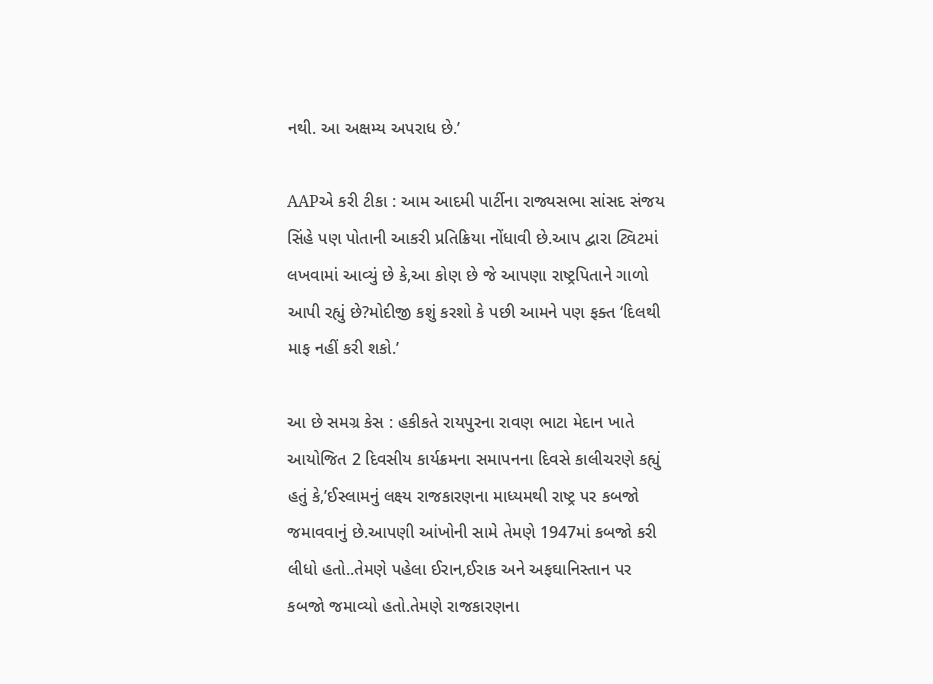નથી. આ અક્ષમ્ય અપરાધ છે.’

AAPએ કરી ટીકા : આમ આદમી પાર્ટીના રાજ્યસભા સાંસદ સંજય સિંહે પણ પોતાની આકરી પ્રતિક્રિયા નોંધાવી છે.આપ દ્વારા ટ્વિટમાં લખવામાં આવ્યું છે કે,આ કોણ છે જે આપણા રાષ્ટ્રપિતાને ગાળો આપી રહ્યું છે?મોદીજી કશું કરશો કે પછી આમને પણ ફક્ત ‘દિલથી માફ નહીં કરી શકો.’

આ છે સમગ્ર કેસ : હકીકતે રાયપુરના રાવણ ભાટા મેદાન ખાતે આયોજિત 2 દિવસીય કાર્યક્રમના સમાપનના દિવસે કાલીચરણે કહ્યું હતું કે,’ઈસ્લામનું લક્ષ્ય રાજકારણના માધ્યમથી રાષ્ટ્ર પર કબજો જમાવવાનું છે.આપણી આંખોની સામે તેમણે 1947માં કબજો કરી લીધો હતો..તેમણે પહેલા ઈરાન,ઈરાક અને અફઘાનિસ્તાન પર કબજો જમાવ્યો હતો.તેમણે રાજકારણના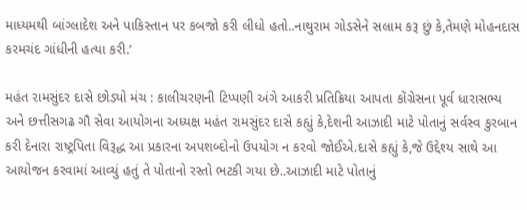માધ્યમથી બાંગ્લાદેશ અને પાકિસ્તાન પર કબજો કરી લીધો હતો..નાથુરામ ગોડસેને સલામ કરૂ છું કે,તેમણે મોહનદાસ કરમચંદ ગાંધીની હત્યા કરી.’

મહંત રામસુંદર દાસે છોડ્યો મંચ : કાલીચરણની ટિપ્પણી અંગે આકરી પ્રતિક્રિયા આપતા કોંગ્રેસના પૂર્વ ધારાસભ્ય અને છત્તીસગઢ ગૌ સેવા આયોગના અધ્યક્ષ મહંત રામસુંદર દાસે કહ્યું કે,દેશની આઝાદી માટે પોતાનું સર્વસ્વ કુરબાન કરી દેનારા રાષ્ટ્રપિતા વિરૂદ્ધ આ પ્રકારના અપશબ્દોનો ઉપયોગ ન કરવો જોઈએ.દાસે કહ્યું કે,જે ઉદ્દેશ્ય સાથે આ આયોજન કરવામાં આવ્યું હતું તે પોતાનો રસ્તો ભટકી ગયા છે..આઝાદી માટે પોતાનું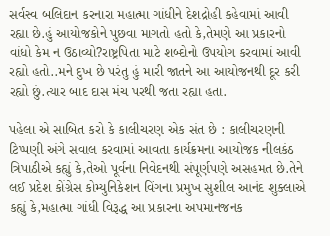સર્વસ્વ બલિદાન કરનારા મહાત્મા ગાંધીને દેશદ્રોહી કહેવામાં આવી રહ્યા છે.હું આયોજકોને પુછવા માગતો હતો કે,તેમણે આ પ્રકારનો વાંધો કેમ ન ઉઠાવ્યો?રાષ્ટ્રપિતા માટે શબ્દોનો ઉપયોગ કરવામાં આવી રહ્યો હતો..મને દુખ છે પરંતુ હું મારી જાતને આ આયોજનથી દૂર કરી રહ્યો છું.ત્યાર બાદ દાસ મંચ પરથી જતા રહ્યા હતા.

પહેલા એ સાબિત કરો કે કાલીચરણ એક સંત છે : કાલીચરણની ટિપ્પણી અંગે સવાલ કરવામાં આવતા કાર્યક્રમના આયોજક નીલકંઠ ત્રિપાઠીએ કહ્યું કે,તેઓ પૂર્વના નિવેદનથી સંપૂર્ણપણે અસહમત છે.તેને લઈ પ્રદેશ કોંગ્રેસ કોમ્યુનિકેશન વિંગના પ્રમુખ સુશીલ આનંદ શુક્લાએ કહ્યું કે,મહાત્મા ગાંધી વિરૂદ્ધ આ પ્રકારના અપમાનજનક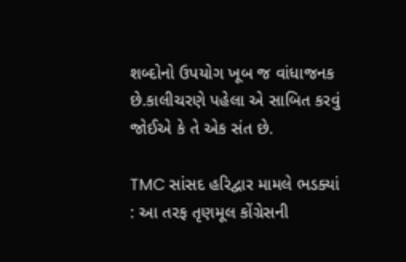શબ્દોનો ઉપયોગ ખૂબ જ વાંધાજનક છે.કાલીચરણે પહેલા એ સાબિત કરવું જોઈએ કે તે એક સંત છે.

TMC સાંસદ હરિદ્વાર મામલે ભડક્યાં : આ તરફ તૃણમૂલ કોંગ્રેસની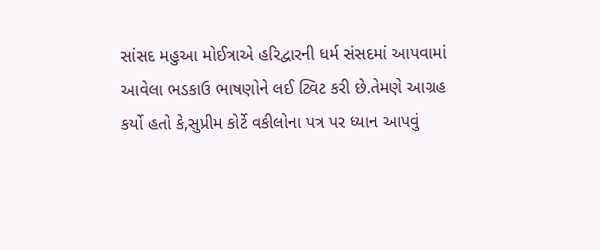સાંસદ મહુઆ મોઈત્રાએ હરિદ્વારની ધર્મ સંસદમાં આપવામાં આવેલા ભડકાઉ ભાષણોને લઈ ટ્વિટ કરી છે.તેમણે આગ્રહ કર્યો હતો કે,સુપ્રીમ કોર્ટે વકીલોના પત્ર પર ધ્યાન આપવું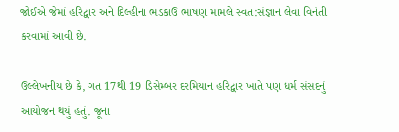જોઈએ જેમાં હરિદ્વાર અને દિલ્હીના ભડકાઉ ભાષણ મામલે સ્વત:સંજ્ઞાન લેવા વિનંતી કરવામાં આવી છે.

ઉલ્લેખનીય છે કે, ગત 17થી 19 ડિસેમ્બર દરમિયાન હરિદ્વાર ખાતે પણ ધર્મ સંસદનું આયોજન થયું હતું. જૂના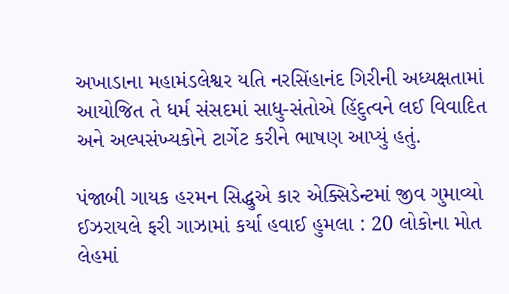અખાડાના મહામંડલેશ્વર યતિ નરસિંહાનંદ ગિરીની અધ્યક્ષતામાં આયોજિત તે ધર્મ સંસદમાં સાધુ-સંતોએ હિંદુત્વને લઈ વિવાદિત અને અલ્પસંખ્યકોને ટાર્ગેટ કરીને ભાષણ આપ્યું હતું.

પંજાબી ગાયક હરમન સિદ્ધુએ કાર એક્સિડેન્ટમાં જીવ ગુમાવ્યો
ઈઝરાયલે ફરી ગાઝામાં કર્યા હવાઈ હુમલા : 20 લોકોના મોત
લેહમાં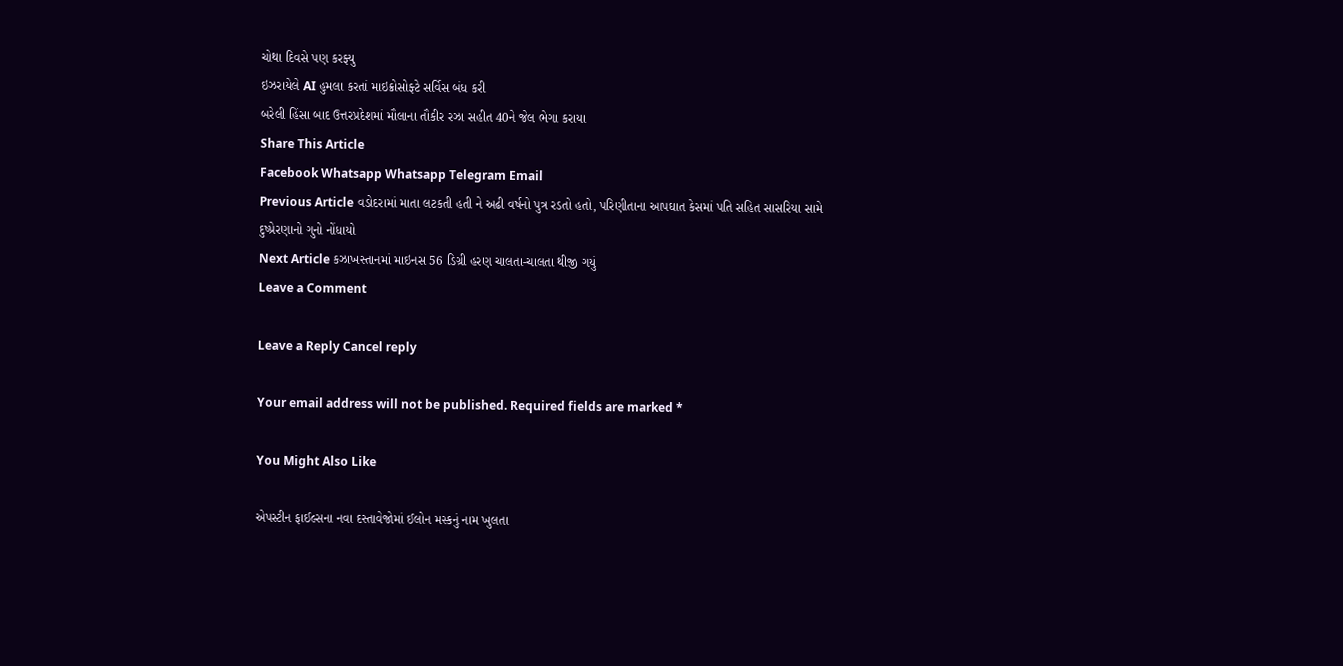ચોથા દિવસે પણ કરફ્યુ
ઇઝરાયેલે AI હુમલા કરતાં માઇક્રોસોફ્ટે સર્વિસ બંધ કરી
બરેલી હિંસા બાદ ઉત્તરપ્રદેશમાં મૌલાના તૌકીર રઝા સહીત 40ને જેલ ભેગા કરાયા
Share This Article
Facebook Whatsapp Whatsapp Telegram Email
Previous Article વડોદરામાં માતા લટકતી હતી ને અઢી વર્ષનો પુત્ર રડતો હતો, પરિણીતાના આપઘાત કેસમાં પતિ સહિત સાસરિયા સામે દુષ્પ્રેરણાનો ગુનો નોંધાયો
Next Article કઝાખસ્તાનમાં માઇનસ 56 ડિગ્રી હરણ ચાલતા-ચાલતા થીજી ગયું
Leave a Comment

Leave a Reply Cancel reply

Your email address will not be published. Required fields are marked *

You Might Also Like

એપસ્ટીન ફાઈલ્સના નવા દસ્તાવેજોમાં ઈલોન મસ્કનું નામ ખુલતા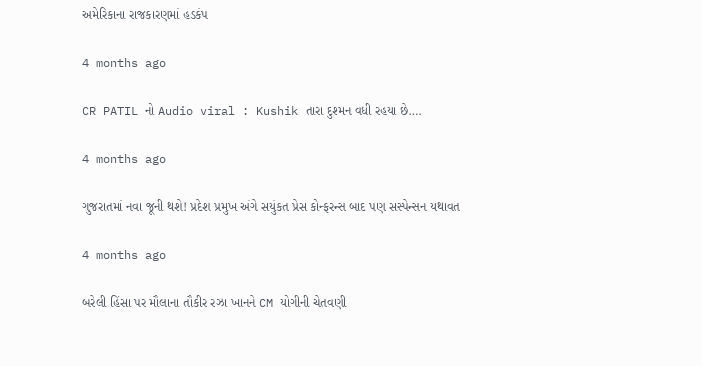અમેરિકાના રાજકારણમાં હડકંપ

4 months ago

CR PATIL નો Audio viral : Kushik તારા દુશ્મન વધી રહયા છે….

4 months ago

ગુજરાતમાં નવા જૂની થશે! પ્રદેશ પ્રમુખ અંગે સયુંકત પ્રેસ કોન્ફરન્સ બાદ પણ સસ્પેન્સન યથાવત

4 months ago

બરેલી હિંસા પર મૌલાના તૌકીર રઝા ખાનને CM યોગીની ચેતવણી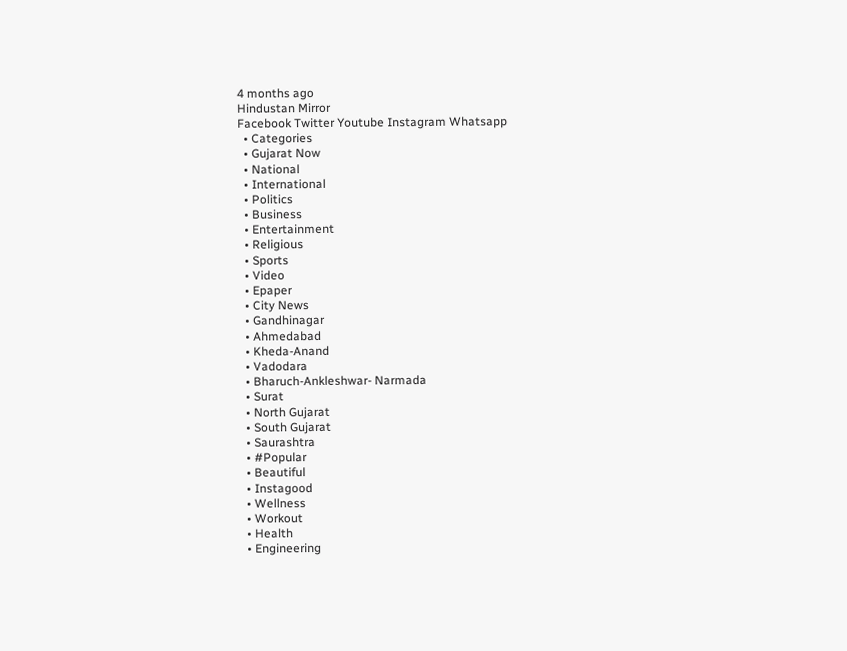4 months ago
Hindustan Mirror
Facebook Twitter Youtube Instagram Whatsapp
  • Categories
  • Gujarat Now
  • National
  • International
  • Politics
  • Business
  • Entertainment
  • Religious
  • Sports
  • Video
  • Epaper
  • City News
  • Gandhinagar
  • Ahmedabad
  • Kheda-Anand
  • Vadodara
  • Bharuch-Ankleshwar- Narmada
  • Surat
  • North Gujarat
  • South Gujarat
  • Saurashtra
  • #Popular
  • Beautiful
  • Instagood
  • Wellness
  • Workout
  • Health
  • Engineering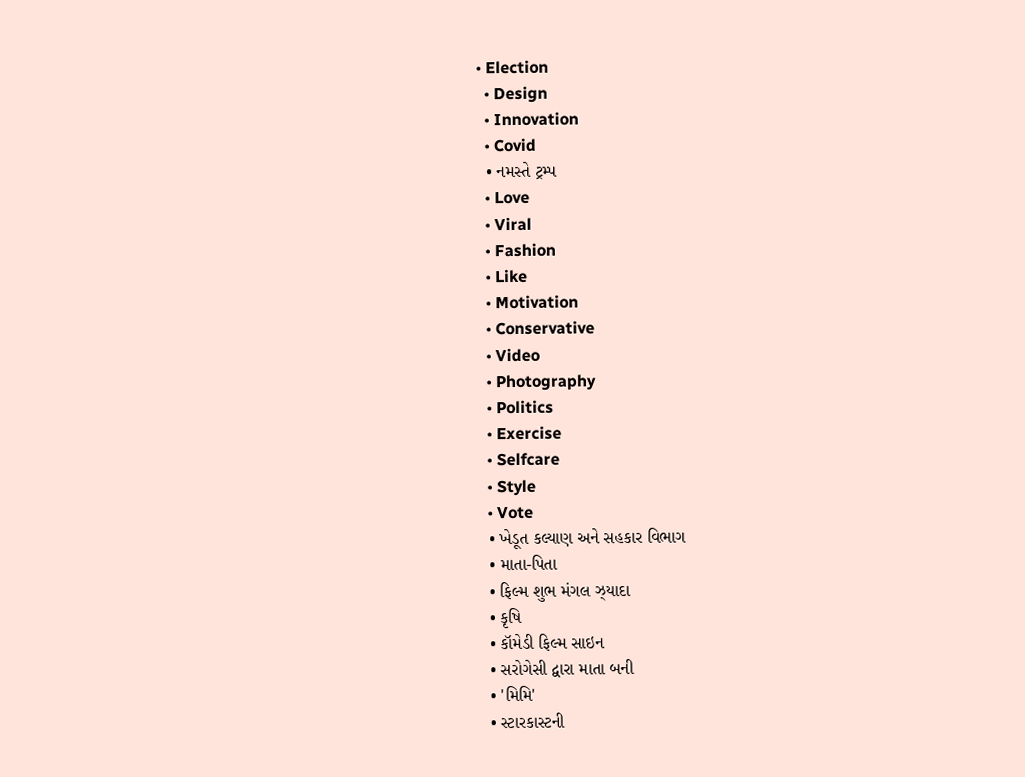• Election
  • Design
  • Innovation
  • Covid
  • નમસ્તે ટ્રમ્પ
  • Love
  • Viral
  • Fashion
  • Like
  • Motivation
  • Conservative
  • Video
  • Photography
  • Politics
  • Exercise
  • Selfcare
  • Style
  • Vote
  • ખેડૂત કલ્યાણ અને સહકાર વિભાગ
  • માતા-પિતા
  • ફિલ્મ શુભ મંગલ ઝ્યાદા
  • કૃષિ
  • કૉમેડી ફિલ્મ સાઇન
  • સરોગેસી દ્વારા માતા બની
  • 'મિમિ'
  • સ્ટારકાસ્ટની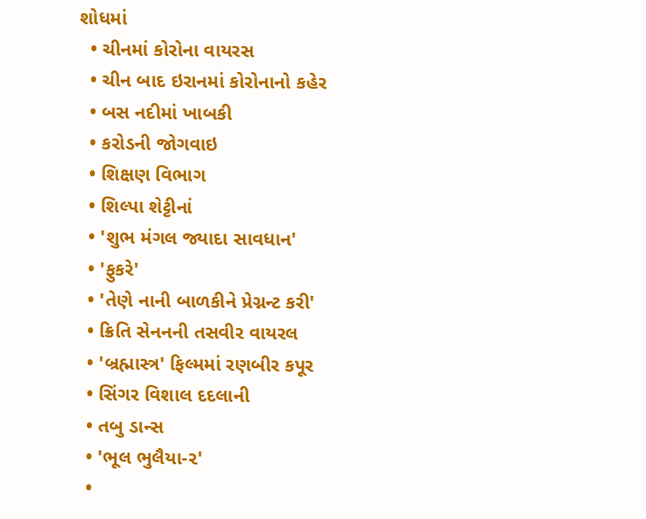શોધમાં
  • ચીનમાં કોરોના વાયરસ
  • ચીન બાદ ઇરાનમાં કોરોનાનો કહેર
  • બસ નદીમાં ખાબકી
  • કરોડની જોગવાઇ
  • શિક્ષણ વિભાગ
  • શિલ્પા શેટ્ટીનાં
  • 'શુભ મંગલ જ્યાદા સાવધાન'
  • 'ફુકરે'
  • 'તેણે નાની બાળકીને પ્રેગ્નન્ટ કરી'
  • ક્રિતિ સેનનની તસવીર વાયરલ
  • 'બ્રહ્માસ્ત્ર' ફિલ્મમાં રણબીર કપૂર
  • સિંગર વિશાલ દદલાની
  • તબુ ડાન્સ
  • 'ભૂલ ભુલૈયા-૨'
  •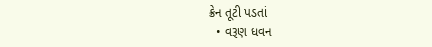ક્રેન તૂટી પડતાં
  • વરૂણ ધવન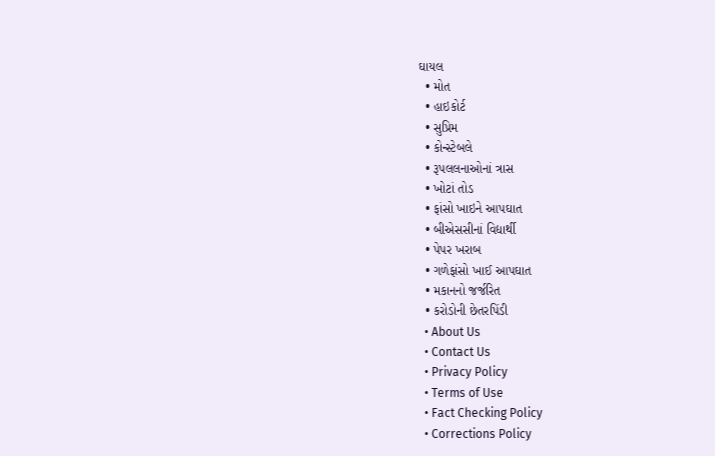ઘાયલ
  • મોત
  • હાઇકોર્ટ
  • સુપ્રિમ
  • કોન્સ્ટેબલે
  • રૂપલલનાઓનાં ત્રાસ
  • ખોટાં તોડ
  • ફાંસો ખાઇને આપઘાત
  • બીએસસીનાં વિદ્યાર્થી
  • પેપર ખરાબ
  • ગળેફાંસો ખાઈ આપઘાત
  • મકાનનો જર્જરિત
  • કરોડોની છેતરપિંડી
  • About Us
  • Contact Us
  • Privacy Policy
  • Terms of Use
  • Fact Checking Policy
  • Corrections Policy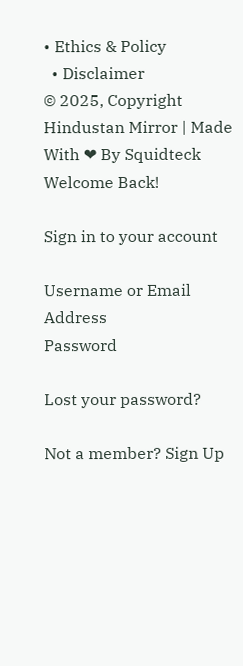• Ethics & Policy
  • Disclaimer
© 2025, Copyright Hindustan Mirror | Made With ❤ By Squidteck
Welcome Back!

Sign in to your account

Username or Email Address
Password

Lost your password?

Not a member? Sign Up